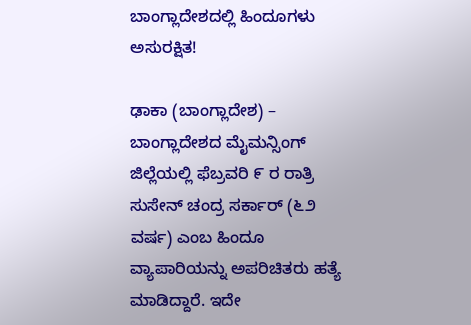ಬಾಂಗ್ಲಾದೇಶದಲ್ಲಿ ಹಿಂದೂಗಳು ಅಸುರಕ್ಷಿತ!

ಢಾಕಾ (ಬಾಂಗ್ಲಾದೇಶ) – ಬಾಂಗ್ಲಾದೇಶದ ಮೈಮನ್ಸಿಂಗ್ ಜಿಲ್ಲೆಯಲ್ಲಿ ಫೆಬ್ರವರಿ ೯ ರ ರಾತ್ರಿ ಸುಸೇನ್ ಚಂದ್ರ ಸರ್ಕಾರ್ (೬೨ ವರ್ಷ) ಎಂಬ ಹಿಂದೂ ವ್ಯಾಪಾರಿಯನ್ನು ಅಪರಿಚಿತರು ಹತ್ಯೆ ಮಾಡಿದ್ದಾರೆ. ಇದೇ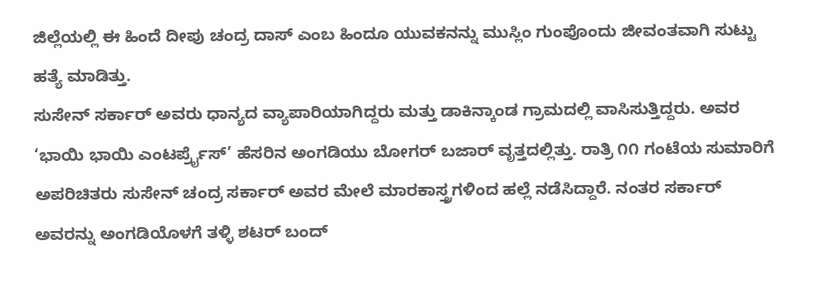ಜಿಲ್ಲೆಯಲ್ಲಿ ಈ ಹಿಂದೆ ದೀಪು ಚಂದ್ರ ದಾಸ್ ಎಂಬ ಹಿಂದೂ ಯುವಕನನ್ನು ಮುಸ್ಲಿಂ ಗುಂಪೊಂದು ಜೀವಂತವಾಗಿ ಸುಟ್ಟು ಹತ್ಯೆ ಮಾಡಿತ್ತು.
ಸುಸೇನ್ ಸರ್ಕಾರ್ ಅವರು ಧಾನ್ಯದ ವ್ಯಾಪಾರಿಯಾಗಿದ್ದರು ಮತ್ತು ಡಾಕಿನ್ಕಾಂಡ ಗ್ರಾಮದಲ್ಲಿ ವಾಸಿಸುತ್ತಿದ್ದರು. ಅವರ ‘ಭಾಯಿ ಭಾಯಿ ಎಂಟರ್ಪ್ರೈಸ್’ ಹೆಸರಿನ ಅಂಗಡಿಯು ಬೋಗರ್ ಬಜಾರ್ ವೃತ್ತದಲ್ಲಿತ್ತು. ರಾತ್ರಿ ೧೧ ಗಂಟೆಯ ಸುಮಾರಿಗೆ ಅಪರಿಚಿತರು ಸುಸೇನ್ ಚಂದ್ರ ಸರ್ಕಾರ್ ಅವರ ಮೇಲೆ ಮಾರಕಾಸ್ತ್ರಗಳಿಂದ ಹಲ್ಲೆ ನಡೆಸಿದ್ದಾರೆ. ನಂತರ ಸರ್ಕಾರ್ ಅವರನ್ನು ಅಂಗಡಿಯೊಳಗೆ ತಳ್ಳಿ ಶಟರ್ ಬಂದ್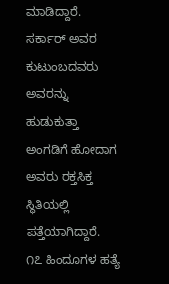ಮಾಡಿದ್ದಾರೆ. ಸರ್ಕಾರ್ ಅವರ ಕುಟುಂಬದವರು ಅವರನ್ನು ಹುಡುಕುತ್ತಾ ಅಂಗಡಿಗೆ ಹೋದಾಗ ಅವರು ರಕ್ತಸಿಕ್ತ ಸ್ಥಿತಿಯಲ್ಲಿ ಪತ್ತೆಯಾಗಿದ್ದಾರೆ.
೧೭ ಹಿಂದೂಗಳ ಹತ್ಯೆ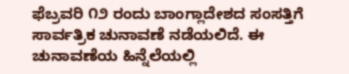ಫೆಬ್ರವರಿ ೧೨ ರಂದು ಬಾಂಗ್ಲಾದೇಶದ ಸಂಸತ್ತಿಗೆ ಸಾರ್ವತ್ರಿಕ ಚುನಾವಣೆ ನಡೆಯಲಿದೆ. ಈ ಚುನಾವಣೆಯ ಹಿನ್ನೆಲೆಯಲ್ಲಿ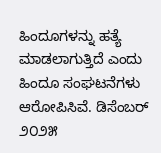ಹಿಂದೂಗಳನ್ನು ಹತ್ಯೆ ಮಾಡಲಾಗುತ್ತಿದೆ ಎಂದು ಹಿಂದೂ ಸಂಘಟನೆಗಳು ಆರೋಪಿಸಿವೆ. ಡಿಸೆಂಬರ್ ೨೦೨೫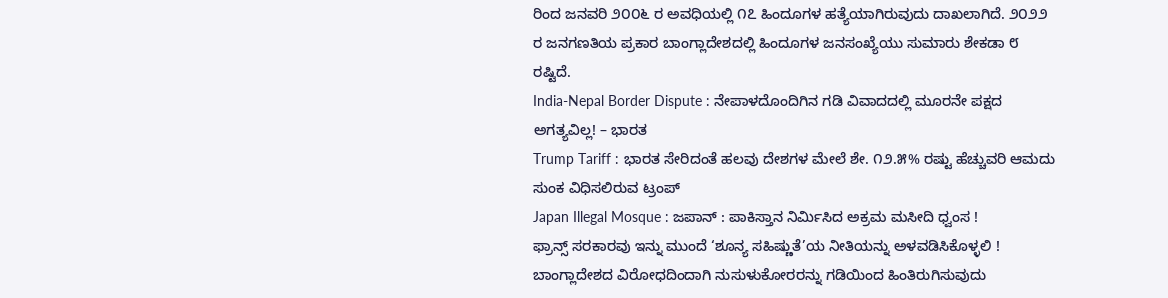ರಿಂದ ಜನವರಿ ೨೦೦೬ ರ ಅವಧಿಯಲ್ಲಿ ೧೭ ಹಿಂದೂಗಳ ಹತ್ಯೆಯಾಗಿರುವುದು ದಾಖಲಾಗಿದೆ. ೨೦೨೨ ರ ಜನಗಣತಿಯ ಪ್ರಕಾರ ಬಾಂಗ್ಲಾದೇಶದಲ್ಲಿ ಹಿಂದೂಗಳ ಜನಸಂಖ್ಯೆಯು ಸುಮಾರು ಶೇಕಡಾ ೮ ರಷ್ಟಿದೆ.
India-Nepal Border Dispute : ನೇಪಾಳದೊಂದಿಗಿನ ಗಡಿ ವಿವಾದದಲ್ಲಿ ಮೂರನೇ ಪಕ್ಷದ ಅಗತ್ಯವಿಲ್ಲ! – ಭಾರತ
Trump Tariff : ಭಾರತ ಸೇರಿದಂತೆ ಹಲವು ದೇಶಗಳ ಮೇಲೆ ಶೇ. ೧೨.೫% ರಷ್ಟು ಹೆಚ್ಚುವರಿ ಆಮದು ಸುಂಕ ವಿಧಿಸಲಿರುವ ಟ್ರಂಪ್
Japan Illegal Mosque : ಜಪಾನ್ : ಪಾಕಿಸ್ತಾನ ನಿರ್ಮಿಸಿದ ಅಕ್ರಮ ಮಸೀದಿ ಧ್ವಂಸ !
ಫ್ರಾನ್ಸ್ ಸರಕಾರವು ಇನ್ನು ಮುಂದೆ ‘ಶೂನ್ಯ ಸಹಿಷ್ಣುತೆ’ಯ ನೀತಿಯನ್ನು ಅಳವಡಿಸಿಕೊಳ್ಳಲಿ !
ಬಾಂಗ್ಲಾದೇಶದ ವಿರೋಧದಿಂದಾಗಿ ನುಸುಳುಕೋರರನ್ನು ಗಡಿಯಿಂದ ಹಿಂತಿರುಗಿಸುವುದು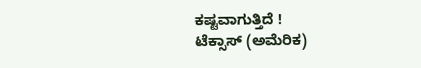ಕಷ್ಟವಾಗುತ್ತಿದೆ !
ಟೆಕ್ಸಾಸ್ (ಅಮೆರಿಕ)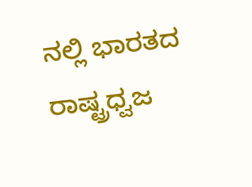ನಲ್ಲಿ ಭಾರತದ ರಾಷ್ಟ್ರಧ್ವಜ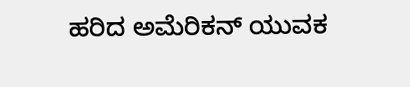ಹರಿದ ಅಮೆರಿಕನ್ ಯುವಕ